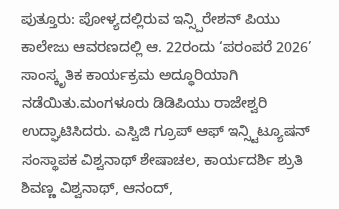ಪುತ್ತೂರು: ಪೋಳ್ಯದಲ್ಲಿರುವ ಇನ್ಸ್ಪಿರೇಶನ್ ಪಿಯು ಕಾಲೇಜು ಆವರಣದಲ್ಲಿ ಆ. 22ರಂದು ‘ಪರಂಪರೆ 2026’ ಸಾಂಸ್ಕೃತಿಕ ಕಾರ್ಯಕ್ರಮ ಅದ್ಧೂರಿಯಾಗಿ ನಡೆಯಿತು.ಮಂಗಳೂರು ಡಿಡಿಪಿಯು ರಾಜೇಶ್ವರಿ ಉದ್ಘಾಟಿಸಿದರು. ಎಸ್ವಿಜಿ ಗ್ರೂಪ್ ಆಫ್ ಇನ್ಸ್ಟಿಟ್ಯೂಷನ್ ಸಂಸ್ಥಾಪಕ ವಿಶ್ವನಾಥ್ ಶೇಷಾಚಲ, ಕಾರ್ಯದರ್ಶಿ ಶ್ರುತಿ ಶಿವಣ್ಣ ವಿಶ್ವನಾಥ್, ಆನಂದ್,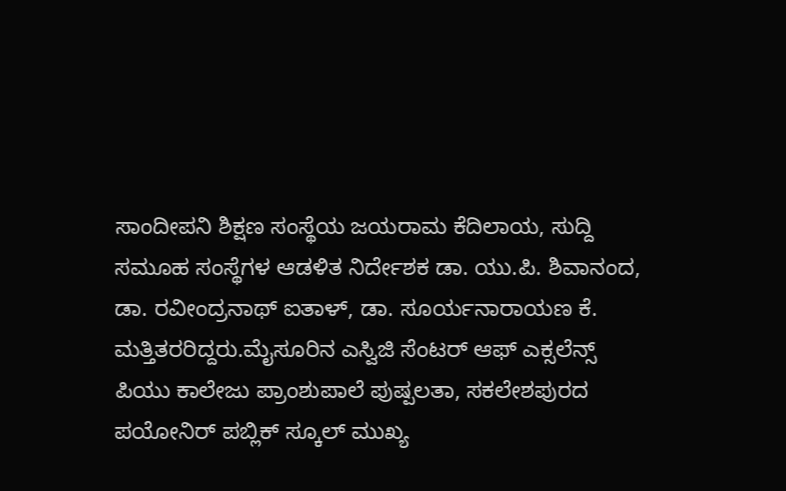ಸಾಂದೀಪನಿ ಶಿಕ್ಷಣ ಸಂಸ್ಥೆಯ ಜಯರಾಮ ಕೆದಿಲಾಯ, ಸುದ್ದಿ ಸಮೂಹ ಸಂಸ್ಥೆಗಳ ಆಡಳಿತ ನಿರ್ದೇಶಕ ಡಾ. ಯು.ಪಿ. ಶಿವಾನಂದ, ಡಾ. ರವೀಂದ್ರನಾಥ್ ಐತಾಳ್, ಡಾ. ಸೂರ್ಯನಾರಾಯಣ ಕೆ. ಮತ್ತಿತರರಿದ್ದರು.ಮೈಸೂರಿನ ಎಸ್ವಿಜಿ ಸೆಂಟರ್ ಆಫ್ ಎಕ್ಸಲೆನ್ಸ್ ಪಿಯು ಕಾಲೇಜು ಪ್ರಾಂಶುಪಾಲೆ ಪುಷ್ಪಲತಾ, ಸಕಲೇಶಪುರದ ಪಯೋನಿರ್ ಪಬ್ಲಿಕ್ ಸ್ಕೂಲ್ ಮುಖ್ಯ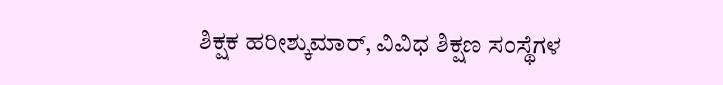ಶಿಕ್ಷಕ ಹರೀಶ್ಕುಮಾರ್, ವಿವಿಧ ಶಿಕ್ಷಣ ಸಂಸ್ಥೆಗಳ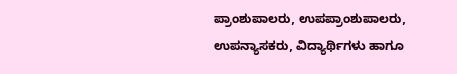ಪ್ರಾಂಶುಪಾಲರು, ಉಪಪ್ರಾಂಶುಪಾಲರು, ಉಪನ್ಯಾಸಕರು, ವಿದ್ಯಾರ್ಥಿಗಳು ಹಾಗೂ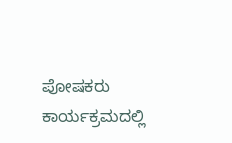ಪೋಷಕರು ಕಾರ್ಯಕ್ರಮದಲ್ಲಿ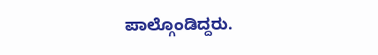ಪಾಲ್ಗೊಂಡಿದ್ದರು.